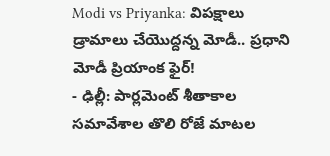Modi vs Priyanka: విపక్షాలు డ్రామాలు చేయొద్దన్న మోడీ.. ప్రధాని మోడీ ప్రియాంక ఫైర్!
- ఢిల్లీ: పార్లమెంట్ శీతాకాల సమావేశాల తొలి రోజే మాటల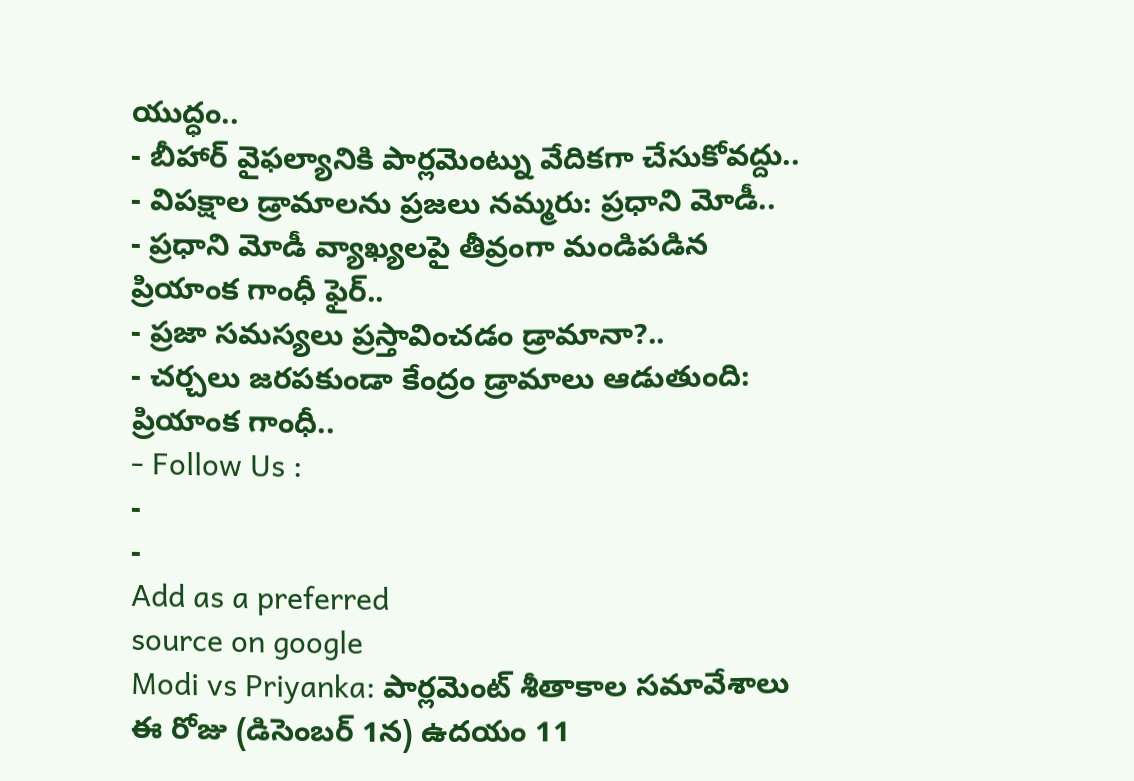యుద్ధం..
- బీహార్ వైఫల్యానికి పార్లమెంట్ను వేదికగా చేసుకోవద్దు..
- విపక్షాల డ్రామాలను ప్రజలు నమ్మరు: ప్రధాని మోడీ..
- ప్రధాని మోడీ వ్యాఖ్యలపై తీవ్రంగా మండిపడిన ప్రియాంక గాంధీ ఫైర్..
- ప్రజా సమస్యలు ప్రస్తావించడం డ్రామానా?..
- చర్చలు జరపకుండా కేంద్రం డ్రామాలు ఆడుతుంది: ప్రియాంక గాంధీ..
- Follow Us :
-
-
Add as a preferred
source on google
Modi vs Priyanka: పార్లమెంట్ శీతాకాల సమావేశాలు ఈ రోజు (డిసెంబర్ 1న) ఉదయం 11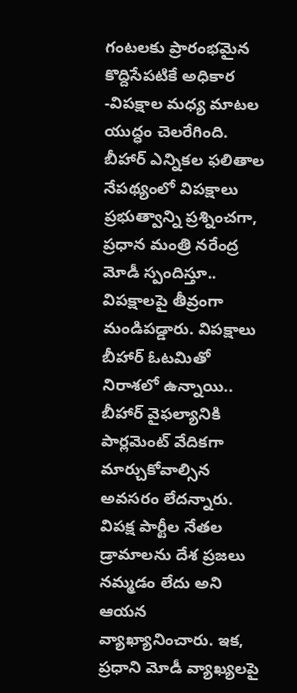గంటలకు ప్రారంభమైన కొద్దిసేపటికే అధికార -విపక్షాల మధ్య మాటల యుద్ధం చెలరేగింది. బీహార్ ఎన్నికల ఫలితాల నేపథ్యంలో విపక్షాలు ప్రభుత్వాన్ని ప్రశ్నించగా, ప్రధాన మంత్రి నరేంద్ర మోడీ స్పందిస్తూ.. విపక్షాలపై తీవ్రంగా మండిపడ్డారు. విపక్షాలు బీహార్ ఓటమితో నిరాశలో ఉన్నాయి.. బీహార్ వైఫల్యానికి పార్లమెంట్ వేదికగా మార్చుకోవాల్సిన అవసరం లేదన్నారు. విపక్ష పార్టీల నేతల డ్రామాలను దేశ ప్రజలు నమ్మడం లేదు అని ఆయన వ్యాఖ్యానించారు. ఇక, ప్రధాని మోడీ వ్యాఖ్యలపై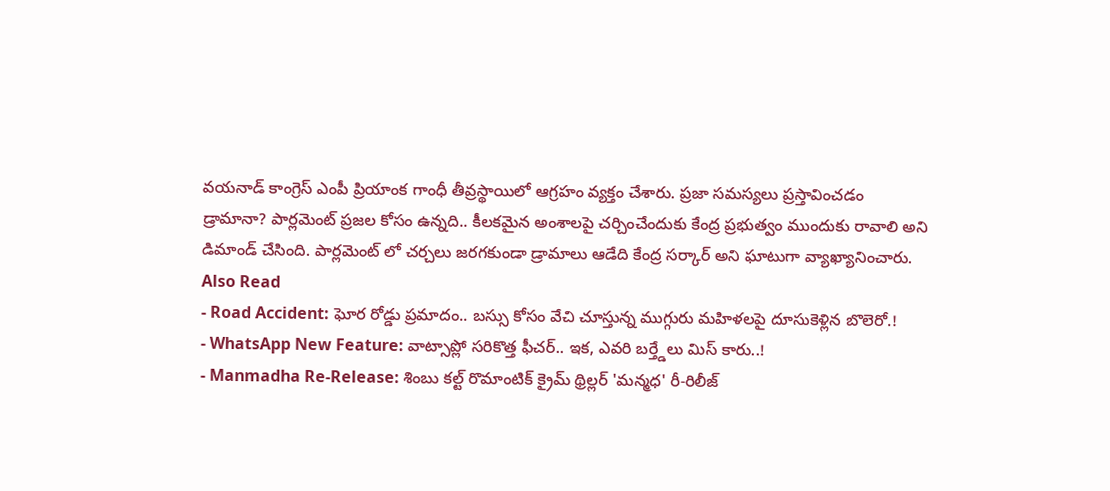వయనాడ్ కాంగ్రెస్ ఎంపీ ప్రియాంక గాంధీ తీవ్రస్థాయిలో ఆగ్రహం వ్యక్తం చేశారు. ప్రజా సమస్యలు ప్రస్తావించడం డ్రామానా? పార్లమెంట్ ప్రజల కోసం ఉన్నది.. కీలకమైన అంశాలపై చర్చించేందుకు కేంద్ర ప్రభుత్వం ముందుకు రావాలి అని డిమాండ్ చేసింది. పార్లమెంట్ లో చర్చలు జరగకుండా డ్రామాలు ఆడేది కేంద్ర సర్కార్ అని ఘాటుగా వ్యాఖ్యానించారు.
Also Read
- Road Accident: ఘోర రోడ్డు ప్రమాదం.. బస్సు కోసం వేచి చూస్తున్న ముగ్గురు మహిళలపై దూసుకెళ్లిన బొలెరో.!
- WhatsApp New Feature: వాట్సాప్లో సరికొత్త ఫీచర్.. ఇక, ఎవరి బర్త్డేలు మిస్ కారు..!
- Manmadha Re-Release: శింబు కల్ట్ రొమాంటిక్ క్రైమ్ థ్రిల్లర్ 'మన్మధ' రీ-రిలీజ్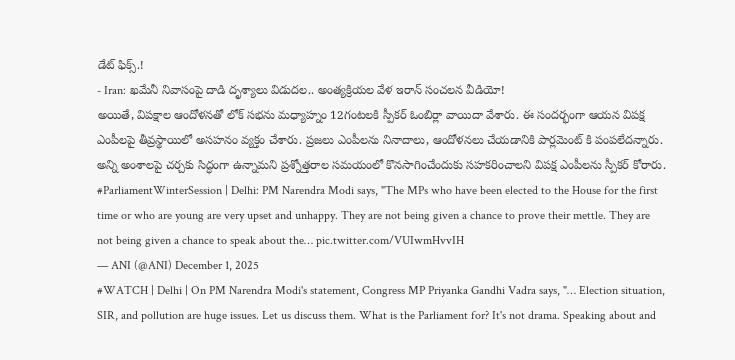డేట్ ఫిక్స్.!
- Iran: ఖమేనీ నివాసంపై దాడి దృశ్యాలు విడుదల.. అంత్యక్రియల వేళ ఇరాన్ సంచలన వీడియో!
అయితే, విపక్షాల ఆందోళనతో లోక్ సభను మధ్యాహ్నం 12గంటలకి స్పీకర్ ఓంబిర్లా వాయిదా వేశారు. ఈ సందర్భంగా ఆయన విపక్ష ఎంపీలపై తీవ్రస్థాయిలో అసహనం వ్యక్తం చేశారు. ప్రజలు ఎంపీలను నినాదాలు, ఆందోళనలు చేయడానికి పార్లమెంట్ కి పంపలేదన్నారు. అన్ని అంశాలపై చర్చకు సిద్ధంగా ఉన్నామని ప్రశ్నోత్తరాల సమయంలో కొనసాగించేందుకు సహకరించాలని విపక్ష ఎంపీలను స్పీకర్ కోరారు.
#ParliamentWinterSession | Delhi: PM Narendra Modi says, "The MPs who have been elected to the House for the first time or who are young are very upset and unhappy. They are not being given a chance to prove their mettle. They are not being given a chance to speak about the… pic.twitter.com/VUIwmHvvIH
— ANI (@ANI) December 1, 2025
#WATCH | Delhi | On PM Narendra Modi's statement, Congress MP Priyanka Gandhi Vadra says, "… Election situation, SIR, and pollution are huge issues. Let us discuss them. What is the Parliament for? It's not drama. Speaking about and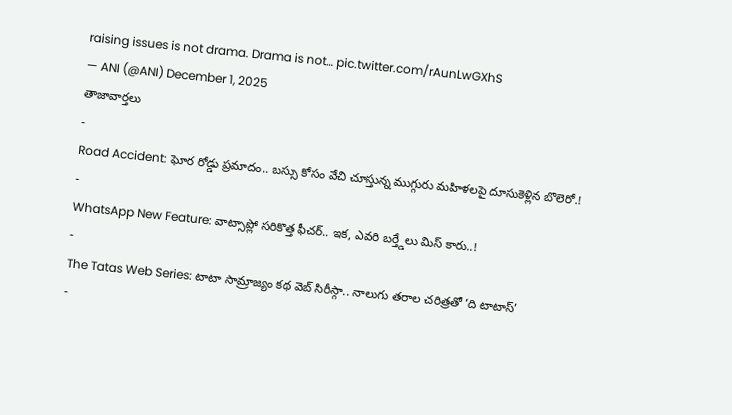raising issues is not drama. Drama is not… pic.twitter.com/rAunLwGXhS
— ANI (@ANI) December 1, 2025
తాజావార్తలు
-
Road Accident: ఘోర రోడ్డు ప్రమాదం.. బస్సు కోసం వేచి చూస్తున్న ముగ్గురు మహిళలపై దూసుకెళ్లిన బొలెరో.!
-
WhatsApp New Feature: వాట్సాప్లో సరికొత్త ఫీచర్.. ఇక, ఎవరి బర్త్డేలు మిస్ కారు..!
-
The Tatas Web Series: టాటా సామ్రాజ్యం కథ వెబ్ సిరీస్గా.. నాలుగు తరాల చరిత్రతో ‘ది టాటాస్’
-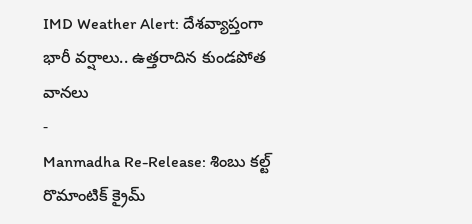IMD Weather Alert: దేశవ్యాప్తంగా భారీ వర్షాలు.. ఉత్తరాదిన కుండపోత వానలు
-
Manmadha Re-Release: శింబు కల్ట్ రొమాంటిక్ క్రైమ్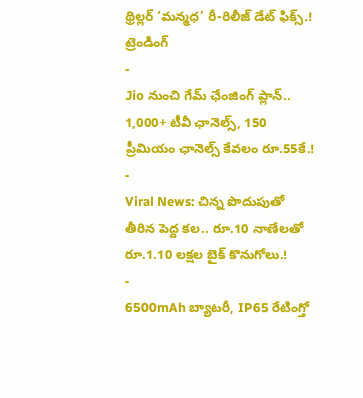థ్రిల్లర్ ‘మన్మధ’ రీ-రిలీజ్ డేట్ ఫిక్స్.!
ట్రెండింగ్
-
Jio నుంచి గేమ్ ఛేంజింగ్ ప్లాన్.. 1,000+ టీవీ ఛానెల్స్, 150 ప్రీమియం ఛానెల్స్ కేవలం రూ.55కే.!
-
Viral News: చిన్న పొదుపుతో తీరిన పెద్ద కల.. రూ.10 నాణేలతో రూ.1.10 లక్షల బైక్ కొనుగోలు.!
-
6500mAh బ్యాటరీ, IP65 రేటింగ్తో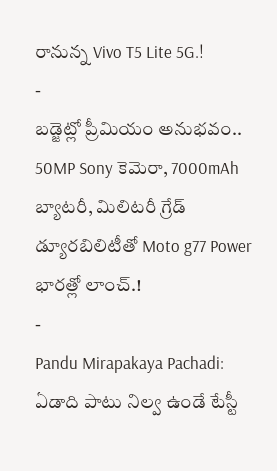రానున్న Vivo T5 Lite 5G.!
-
బడ్జెట్లో ప్రీమియం అనుభవం.. 50MP Sony కెమెరా, 7000mAh బ్యాటరీ, మిలిటరీ గ్రేడ్ డ్యూరబిలిటీతో Moto g77 Power భారత్లో లాంచ్.!
-
Pandu Mirapakaya Pachadi: ఏడాది పాటు నిల్వ ఉండే టేస్టీ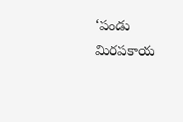‘పండు మిరపకాయ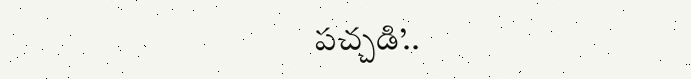పచ్చడి’..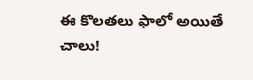ఈ కొలతలు ఫాలో అయితే చాలు!